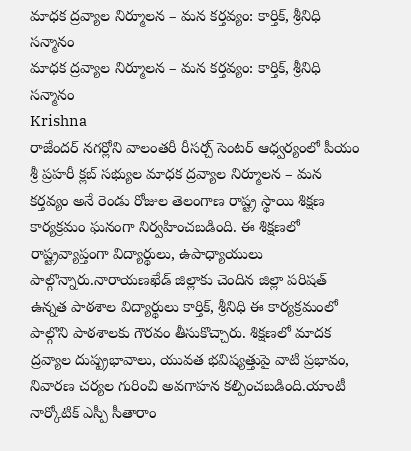మాధక ద్రవ్యాల నిర్మూలన – మన కర్తవ్యం: కార్తిక్, శ్రీనిధి సన్మానం
మాధక ద్రవ్యాల నిర్మూలన – మన కర్తవ్యం: కార్తిక్, శ్రీనిధి సన్మానం
Krishna
రాజేందర్ నగర్లోని వాలంతరీ రీసర్చ్ సెంటర్ ఆధ్వర్యంలో పీయం శ్రీ ప్రహరీ క్లబ్ సభ్యుల మాధక ద్రవ్యాల నిర్మూలన – మన కర్తవ్యం అనే రెండు రోజుల తెలంగాణ రాష్ట్ర స్థాయి శిక్షణ కార్యక్రమం ఘనంగా నిర్వహించబడింది. ఈ శిక్షణలో రాష్ట్రవ్యాప్తంగా విద్యార్థులు, ఉపాధ్యాయులు పాల్గొన్నారు.నారాయణఖేడ్ జిల్లాకు చెందిన జిల్లా పరిషత్ ఉన్నత పాఠశాల విద్యార్థులు కార్తిక్, శ్రీనిధి ఈ కార్యక్రమంలో పాల్గొని పాఠశాలకు గౌరవం తీసుకొచ్చారు. శిక్షణలో మాదక ద్రవ్యాల దుష్ప్రభావాలు, యువత భవిష్యత్తుపై వాటి ప్రభావం, నివారణ చర్యల గురించి అవగాహన కల్పించబడింది.యాంటీ నార్కోటిక్ ఎస్పీ సీతారాం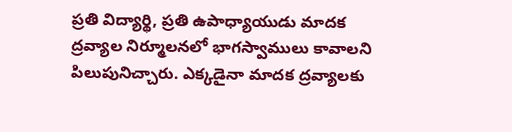ప్రతి విద్యార్థి, ప్రతి ఉపాధ్యాయుడు మాదక ద్రవ్యాల నిర్మూలనలో భాగస్వాములు కావాలని పిలుపునిచ్చారు. ఎక్కడైనా మాదక ద్రవ్యాలకు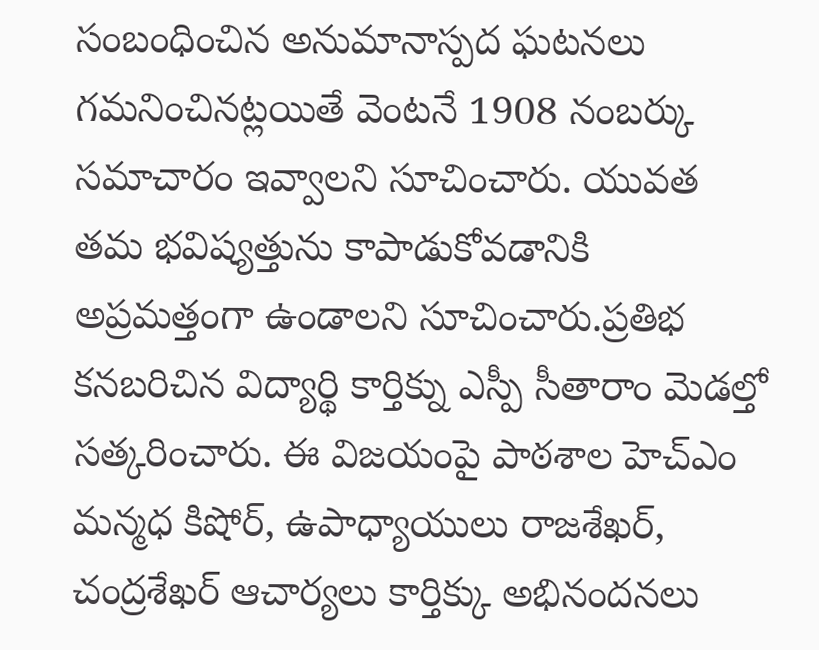సంబంధించిన అనుమానాస్పద ఘటనలు గమనించినట్లయితే వెంటనే 1908 నంబర్కు సమాచారం ఇవ్వాలని సూచించారు. యువత తమ భవిష్యత్తును కాపాడుకోవడానికి అప్రమత్తంగా ఉండాలని సూచించారు.ప్రతిభ కనబరిచిన విద్యార్థి కార్తిక్ను ఎస్పీ సీతారాం మెడల్తో సత్కరించారు. ఈ విజయంపై పాఠశాల హెచ్ఎం మన్మధ కిషోర్, ఉపాధ్యాయులు రాజశేఖర్, చంద్రశేఖర్ ఆచార్యలు కార్తిక్కు అభినందనలు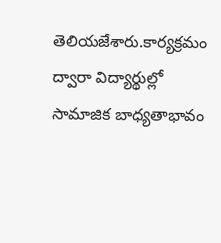తెలియజేశారు.కార్యక్రమం ద్వారా విద్యార్థుల్లో సామాజిక బాధ్యతాభావం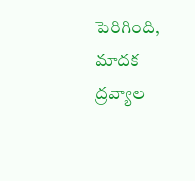పెరిగింది, మాదక ద్రవ్యాల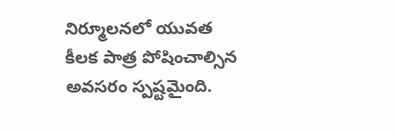నిర్మూలనలో యువత కీలక పాత్ర పోషించాల్సిన అవసరం స్పష్టమైంది.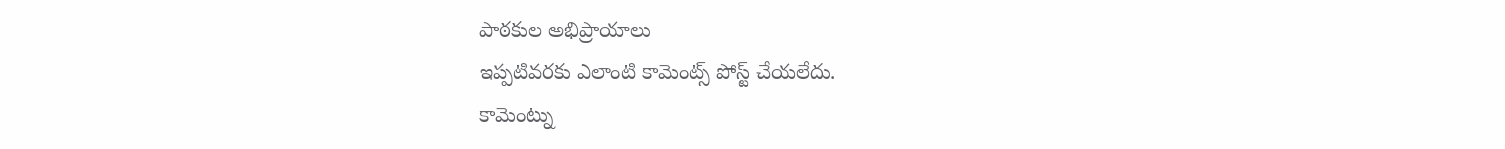పాఠకుల అభిప్రాయాలు
ఇప్పటివరకు ఎలాంటి కామెంట్స్ పోస్ట్ చేయలేదు.
కామెంట్ను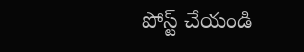పోస్ట్ చేయండి